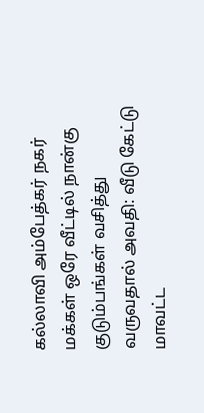கல்லாவி அம்பேத்கர் நகர் மக்கள் ஒரே வீட்டில் நான்கு குடும்பங்கள் வசித்து வருவதால் அவதி: வீடு கேட்டு மாவட்ட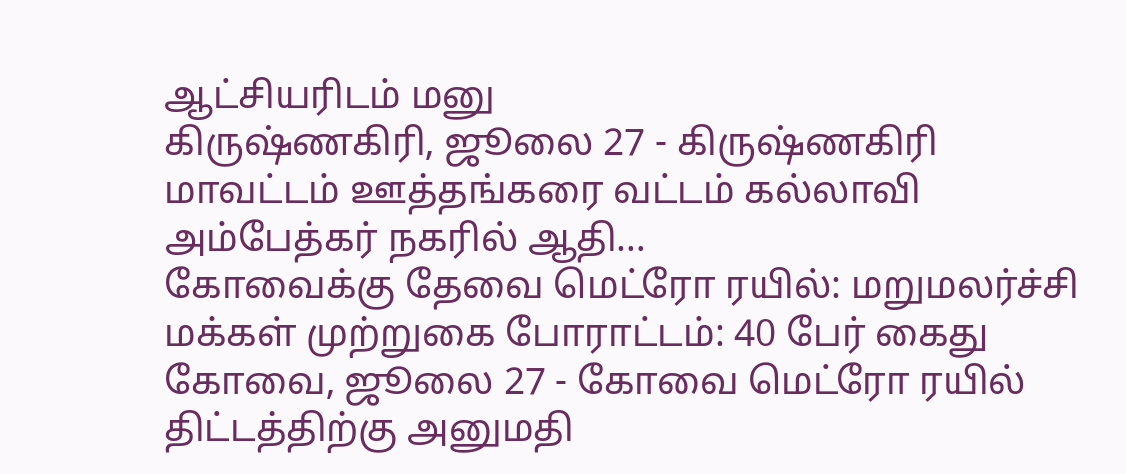ஆட்சியரிடம் மனு
கிருஷ்ணகிரி, ஜூலை 27 - கிருஷ்ணகிரி மாவட்டம் ஊத்தங்கரை வட்டம் கல்லாவி அம்பேத்கர் நகரில் ஆதி…
கோவைக்கு தேவை மெட்ரோ ரயில்: மறுமலர்ச்சி மக்கள் முற்றுகை போராட்டம்: 40 பேர் கைது
கோவை, ஜூலை 27 - கோவை மெட்ரோ ரயில் திட்டத்திற்கு அனுமதி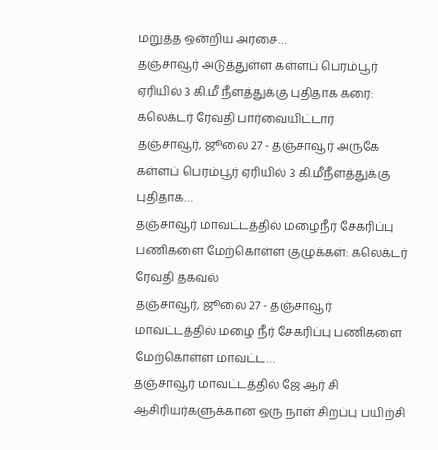மறுத்த ஒன்றிய அரசை…
தஞ்சாவூர் அடுத்துள்ள கள்ளப் பெரம்பூர் ஏரியில் 3 கி.மீ நீளத்துக்கு புதிதாக கரை: கலெக்டர் ரேவதி பார்வையிட்டார்
தஞ்சாவூர், ஜூலை 27 - தஞ்சாவூர் அருகே கள்ளப் பெரம்பூர் ஏரியில் 3 கி.மீநீளத்துக்கு புதிதாக…
தஞ்சாவூர் மாவட்டத்தில் மழைநீர் சேகரிப்பு பணிகளை மேற்கொள்ள குழுக்கள்: கலெக்டர் ரேவதி தகவல்
தஞ்சாவூர், ஜூலை 27 - தஞ்சாவூர் மாவட்டத்தில் மழை நீர் சேகரிப்பு பணிகளை மேற்கொள்ள மாவட்ட…
தஞ்சாவூர் மாவட்டத்தில் ஜே ஆர் சி ஆசிரியர்களுக்கான ஒரு நாள் சிறப்பு பயிற்சி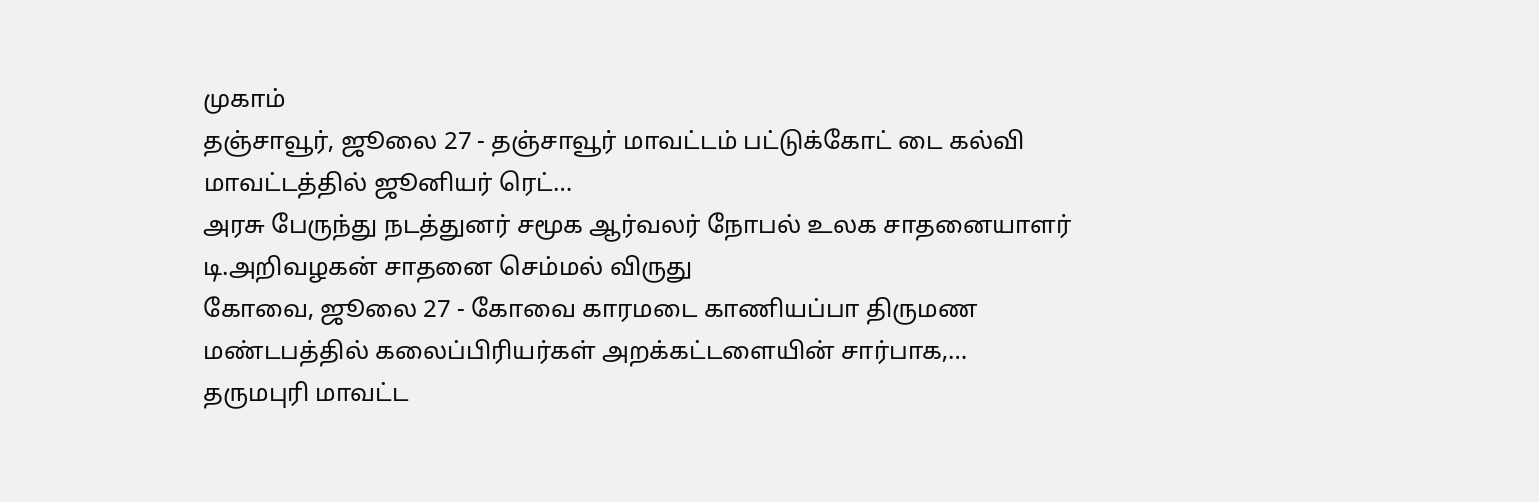முகாம்
தஞ்சாவூர், ஜூலை 27 - தஞ்சாவூர் மாவட்டம் பட்டுக்கோட் டை கல்வி மாவட்டத்தில் ஜூனியர் ரெட்…
அரசு பேருந்து நடத்துனர் சமூக ஆர்வலர் நோபல் உலக சாதனையாளர் டி.அறிவழகன் சாதனை செம்மல் விருது
கோவை, ஜூலை 27 - கோவை காரமடை காணியப்பா திருமண மண்டபத்தில் கலைப்பிரியர்கள் அறக்கட்டளையின் சார்பாக,…
தருமபுரி மாவட்ட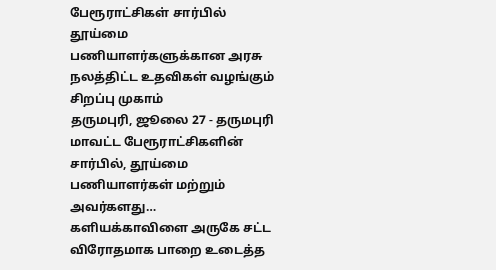பேரூராட்சிகள் சார்பில் தூய்மை பணியாளர்களுக்கான அரசு நலத்திட்ட உதவிகள் வழங்கும் சிறப்பு முகாம்
தருமபுரி, ஜூலை 27 - தருமபுரி மாவட்ட பேரூராட்சிகளின் சார்பில், தூய்மை பணியாளர்கள் மற்றும் அவர்களது…
களியக்காவிளை அருகே சட்ட விரோதமாக பாறை உடைத்த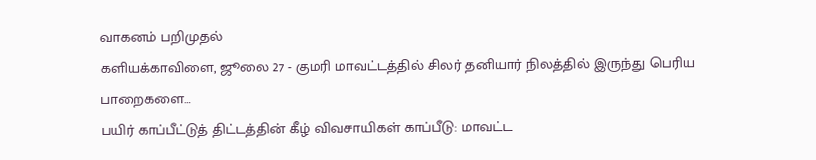வாகனம் பறிமுதல்
களியக்காவிளை, ஜூலை 27 - குமரி மாவட்டத்தில் சிலர் தனியார் நிலத்தில் இருந்து பெரிய பாறைகளை…
பயிர் காப்பீட்டுத் திட்டத்தின் கீழ் விவசாயிகள் காப்பீடு: மாவட்ட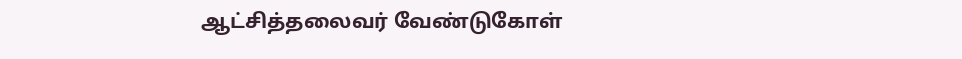ஆட்சித்தலைவர் வேண்டுகோள்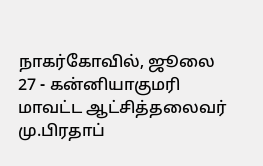நாகர்கோவில், ஜூலை 27 - கன்னியாகுமரி மாவட்ட ஆட்சித்தலைவர் மு.பிரதாப்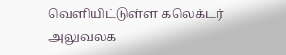வெளியிட்டுள்ள கலெக்டர் அலுவலக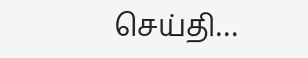செய்தி…